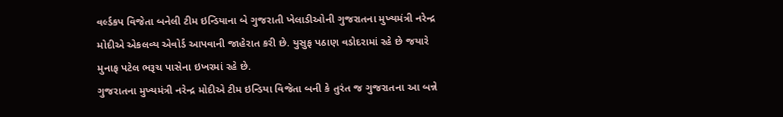વર્લ્ડકપ વિજેતા બનેલી ટીમ ઇન્ડિયાના બે ગુજરાતી ખેલાડીઓની ગુજરાતના મુખ્યમંત્રી નરેન્દ્ર મોદીએ એકલવ્ય એવોર્ડ આપવાની જાહેરાત કરી છે. યુસુફ પઠાણ વડોદરામાં રહે છે જયારે મુનાફ પટેલ ભરૂચ પાસેના ઇખરમાં રહે છે.
ગુજરાતના મુખ્યમંત્રી નરેન્દ્ર મોદીએ ટીમ ઇન્ડિયા વિજેતા બની કે તુરંત જ ગુજરાતના આ બન્ને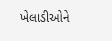ખેલાડીઓને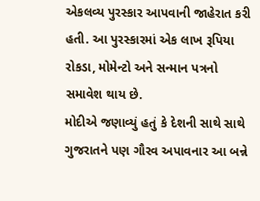એકલવ્ય પુરસ્કાર આપવાની જાહેરાત કરી હતી. આ પુરસ્કારમાં એક લાખ રૂપિયા રોકડા, મોમેન્ટો અને સન્માન પત્રનો સમાવેશ થાય છે.
મોદીએ જણાવ્યું હતું કે દેશની સાથે સાથે ગુજરાતને પણ ગૌરવ અપાવનાર આ બન્ને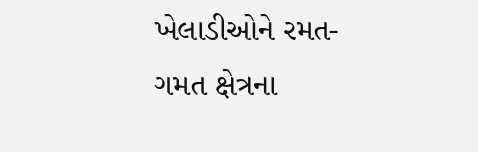ખેલાડીઓને રમત-ગમત ક્ષેત્રના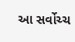આ સર્વોચ્ચ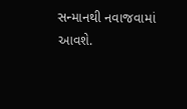સન્માનથી નવાજવામાં આવશે.